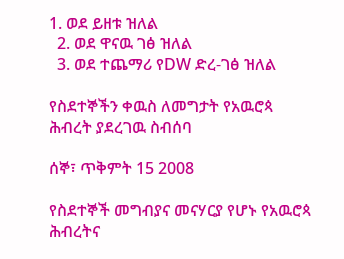1. ወደ ይዘቱ ዝለል
  2. ወደ ዋናዉ ገፅ ዝለል
  3. ወደ ተጨማሪ የDW ድረ-ገፅ ዝለል

የስደተኞችን ቀዉስ ለመግታት የአዉሮጳ ሕብረት ያደረገዉ ስብሰባ

ሰኞ፣ ጥቅምት 15 2008

የስደተኞች መግብያና መናሃርያ የሆኑ የአዉሮጳ ሕብረትና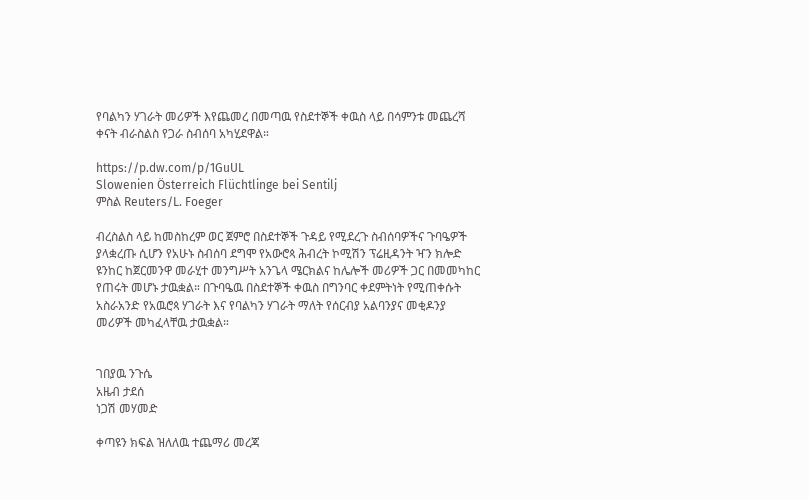የባልካን ሃገራት መሪዎች እየጨመረ በመጣዉ የስደተኞች ቀዉስ ላይ በሳምንቱ መጨረሻ ቀናት ብራስልስ የጋራ ስብሰባ አካሂደዋል።

https://p.dw.com/p/1GuUL
Slowenien Österreich Flüchtlinge bei Sentilj
ምስል Reuters/L. Foeger

ብረስልስ ላይ ከመስከረም ወር ጀምሮ በስደተኞች ጉዳይ የሚደረጉ ስብሰባዎችና ጉባዔዎች ያላቋረጡ ሲሆን የአሁኑ ስብሰባ ደግሞ የአውሮጳ ሕብረት ኮሚሽን ፕሬዚዳንት ዣን ክሎድ ዩንከር ከጀርመንዋ መራሂተ መንግሥት አንጌላ ሜርክልና ከሌሎች መሪዎች ጋር በመመካከር የጠሩት መሆኑ ታዉቋል። በጉባዔዉ በስደተኞች ቀዉስ በግንባር ቀደምትነት የሚጠቀሱት አስራአንድ የአዉሮጳ ሃገራት እና የባልካን ሃገራት ማለት የሰርብያ አልባንያና መቂዶንያ መሪዎች መካፈላቸዉ ታዉቋል።


ገበያዉ ንጉሴ
አዜብ ታደሰ
ነጋሽ መሃመድ

ቀጣዩን ክፍል ዝለለዉ ተጨማሪ መረጃ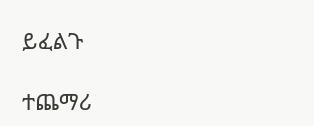ይፈልጉ

ተጨማሪ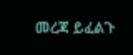መረጃ ይፈልጉ